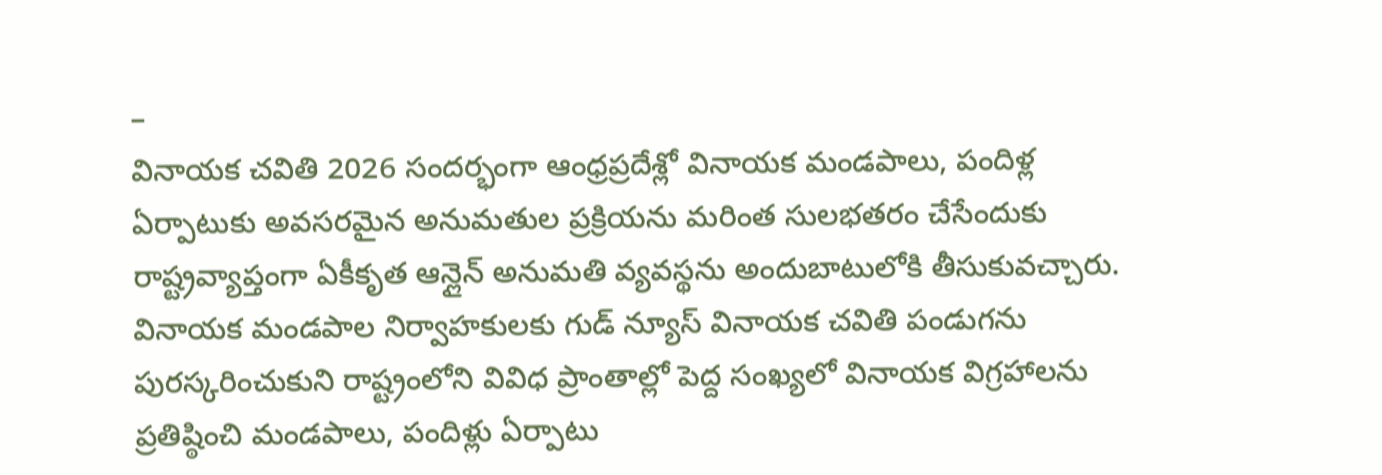–
వినాయక చవితి 2026 సందర్భంగా ఆంధ్రప్రదేశ్లో వినాయక మండపాలు, పందిళ్ల ఏర్పాటుకు అవసరమైన అనుమతుల ప్రక్రియను మరింత సులభతరం చేసేందుకు రాష్ట్రవ్యాప్తంగా ఏకీకృత ఆన్లైన్ అనుమతి వ్యవస్థను అందుబాటులోకి తీసుకువచ్చారు. వినాయక మండపాల నిర్వాహకులకు గుడ్ న్యూస్ వినాయక చవితి పండుగను పురస్కరించుకుని రాష్ట్రంలోని వివిధ ప్రాంతాల్లో పెద్ద సంఖ్యలో వినాయక విగ్రహాలను ప్రతిష్ఠించి మండపాలు, పందిళ్లు ఏర్పాటు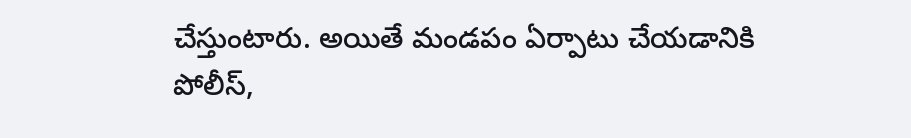చేస్తుంటారు. అయితే మండపం ఏర్పాటు చేయడానికి పోలీస్,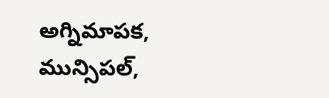అగ్నిమాపక, మున్సిపల్,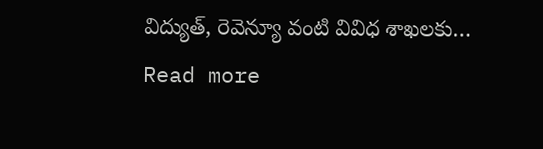విద్యుత్, రెవెన్యూ వంటి వివిధ శాఖలకు…
Read more